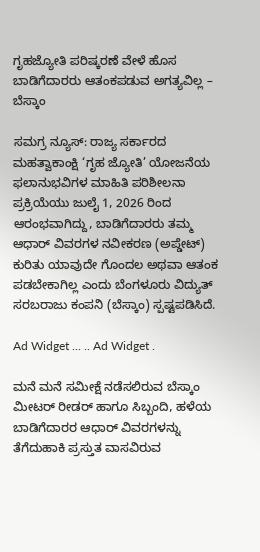ಗೃಹಜ್ಯೋತಿ ಪರಿಷ್ಕರಣೆ ವೇಳೆ ಹೊಸ ಬಾಡಿಗೆದಾರರು ಆತಂಕಪಡುವ ಅಗತ್ಯವಿಲ್ಲ – ಬೆಸ್ಕಾಂ

ಸಮಗ್ರ ನ್ಯೂಸ್: ರಾಜ್ಯ ಸರ್ಕಾರದ ಮಹತ್ವಾಕಾಂಕ್ಷಿ ‘ಗೃಹ ಜ್ಯೋತಿ’ ಯೋಜನೆಯ ಫಲಾನುಭವಿಗಳ ಮಾಹಿತಿ ಪರಿಶೀಲನಾ ಪ್ರಕ್ರಿಯೆಯು ಜುಲೈ 1, 2026 ರಿಂದ ಆರಂಭವಾಗಿದ್ದು, ಬಾಡಿಗೆದಾರರು ತಮ್ಮ ಆಧಾರ್ ವಿವರಗಳ ನವೀಕರಣ (ಅಪ್ಡೇಟ್) ಕುರಿತು ಯಾವುದೇ ಗೊಂದಲ ಅಥವಾ ಆತಂಕ ಪಡಬೇಕಾಗಿಲ್ಲ ಎಂದು ಬೆಂಗಳೂರು ವಿದ್ಯುತ್ ಸರಬರಾಜು ಕಂಪನಿ (ಬೆಸ್ಕಾಂ) ಸ್ಪಷ್ಟಪಡಿಸಿದೆ.

Ad Widget ... .. Ad Widget .

ಮನೆ ಮನೆ ಸಮೀಕ್ಷೆ ನಡೆಸಲಿರುವ ಬೆಸ್ಕಾಂ ಮೀಟರ್ ರೀಡರ್ ಹಾಗೂ ಸಿಬ್ಬಂದಿ, ಹಳೆಯ ಬಾಡಿಗೆದಾರರ ಆಧಾರ್ ವಿವರಗಳನ್ನು ತೆಗೆದುಹಾಕಿ ಪ್ರಸ್ತುತ ವಾಸವಿರುವ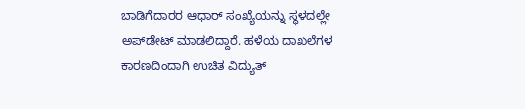ಬಾಡಿಗೆದಾರರ ಆಧಾರ್ ಸಂಖ್ಯೆಯನ್ನು ಸ್ಥಳದಲ್ಲೇ ಅಪ್‌ಡೇಟ್ ಮಾಡಲಿದ್ದಾರೆ. ಹಳೆಯ ದಾಖಲೆಗಳ ಕಾರಣದಿಂದಾಗಿ ಉಚಿತ ವಿದ್ಯುತ್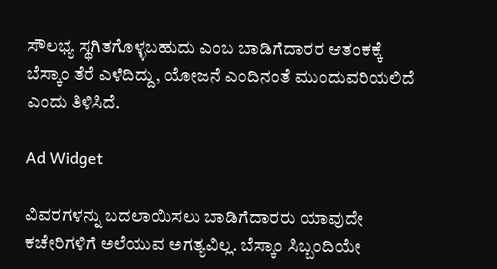ಸೌಲಭ್ಯ ಸ್ಥಗಿತಗೊಳ್ಳಬಹುದು ಎಂಬ ಬಾಡಿಗೆದಾರರ ಆತಂಕಕ್ಕೆ ಬೆಸ್ಕಾಂ ತೆರೆ ಎಳೆದಿದ್ದು, ಯೋಜನೆ ಎಂದಿನಂತೆ ಮುಂದುವರಿಯಲಿದೆ ಎಂದು ತಿಳಿಸಿದೆ.

Ad Widget

ವಿವರಗಳನ್ನು ಬದಲಾಯಿಸಲು ಬಾಡಿಗೆದಾರರು ಯಾವುದೇ ಕಚೇರಿಗಳಿಗೆ ಅಲೆಯುವ ಅಗತ್ಯವಿಲ್ಲ. ಬೆಸ್ಕಾಂ ಸಿಬ್ಬಂದಿಯೇ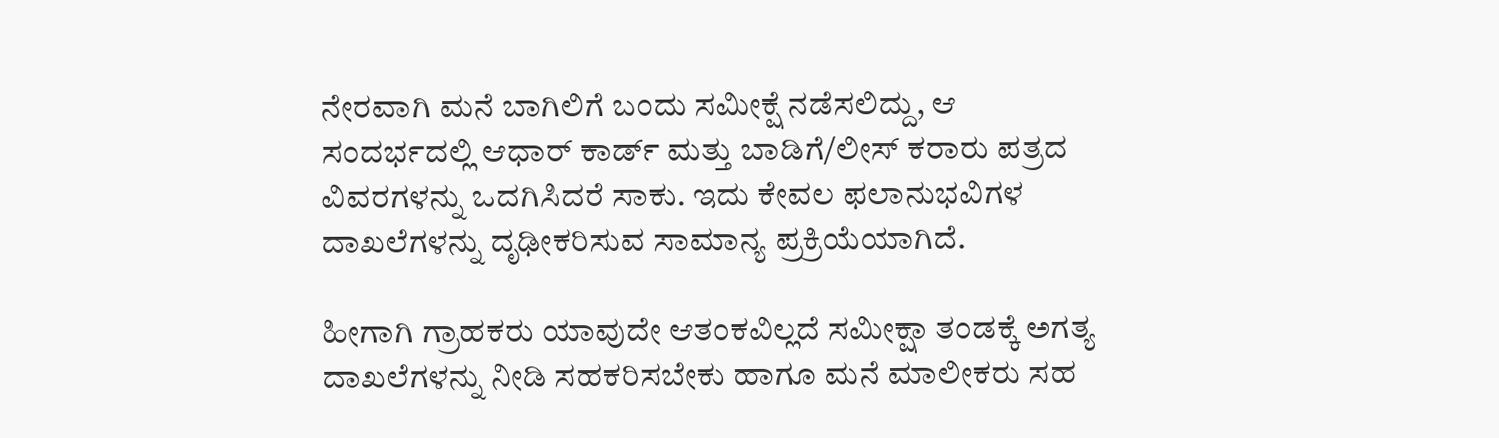ನೇರವಾಗಿ ಮನೆ ಬಾಗಿಲಿಗೆ ಬಂದು ಸಮೀಕ್ಷೆ ನಡೆಸಲಿದ್ದು, ಆ ಸಂದರ್ಭದಲ್ಲಿ ಆಧಾರ್ ಕಾರ್ಡ್ ಮತ್ತು ಬಾಡಿಗೆ/ಲೀಸ್ ಕರಾರು ಪತ್ರದ ವಿವರಗಳನ್ನು ಒದಗಿಸಿದರೆ ಸಾಕು. ಇದು ಕೇವಲ ಫಲಾನುಭವಿಗಳ ದಾಖಲೆಗಳನ್ನು ದೃಢೀಕರಿಸುವ ಸಾಮಾನ್ಯ ಪ್ರಕ್ರಿಯೆಯಾಗಿದೆ.

ಹೀಗಾಗಿ ಗ್ರಾಹಕರು ಯಾವುದೇ ಆತಂಕವಿಲ್ಲದೆ ಸಮೀಕ್ಷಾ ತಂಡಕ್ಕೆ ಅಗತ್ಯ ದಾಖಲೆಗಳನ್ನು ನೀಡಿ ಸಹಕರಿಸಬೇಕು ಹಾಗೂ ಮನೆ ಮಾಲೀಕರು ಸಹ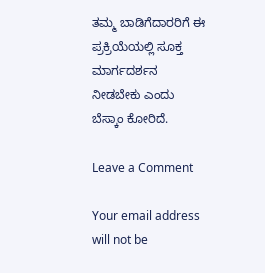ತಮ್ಮ ಬಾಡಿಗೆದಾರರಿಗೆ ಈ ಪ್ರಕ್ರಿಯೆಯಲ್ಲಿ ಸೂಕ್ತ ಮಾರ್ಗದರ್ಶನ ನೀಡಬೇಕು ಎಂದು ಬೆಸ್ಕಾಂ ಕೋರಿದೆ.

Leave a Comment

Your email address will not be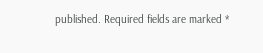published. Required fields are marked *